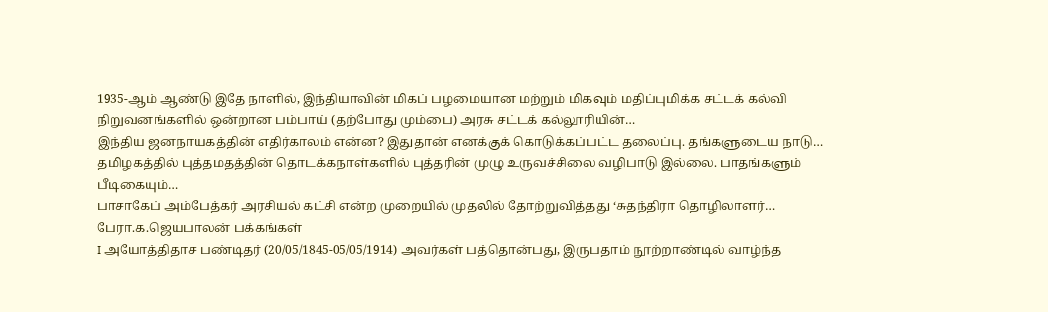1935-ஆம் ஆண்டு இதே நாளில், இந்தியாவின் மிகப் பழமையான மற்றும் மிகவும் மதிப்புமிக்க சட்டக் கல்வி நிறுவனங்களில் ஒன்றான பம்பாய் (தற்போது மும்பை) அரசு சட்டக் கல்லூரியின்…
இந்திய ஜனநாயகத்தின் எதிர்காலம் என்ன? இதுதான் எனக்குக் கொடுக்கப்பட்ட தலைப்பு. தங்களுடைய நாடு…
தமிழகத்தில் புத்தமதத்தின் தொடக்கநாள்களில் புத்தரின் முழு உருவச்சிலை வழிபாடு இல்லை. பாதங்களும் பீடிகையும்…
பாசாகேப் அம்பேத்கர் அரசியல் கட்சி என்ற முறையில் முதலில் தோற்றுவித்தது ‘சுதந்திரா தொழிலாளர்…
பேரா.க.ஜெயபாலன் பக்கங்கள்
I அயோத்திதாச பண்டிதர் (20/05/1845-05/05/1914) அவர்கள் பத்தொன்பது, இருபதாம் நூற்றாண்டில் வாழ்ந்த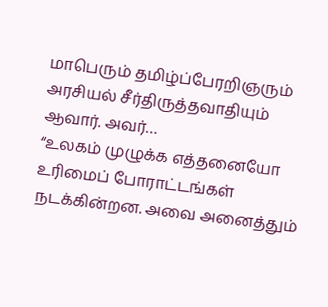மாபெரும் தமிழ்ப்பேரறிஞரும் அரசியல் சீர்திருத்தவாதியும் ஆவார். அவர்…
“உலகம் முழுக்க எத்தனையோ உரிமைப் போராட்டங்கள் நடக்கின்றன. அவை அனைத்தும்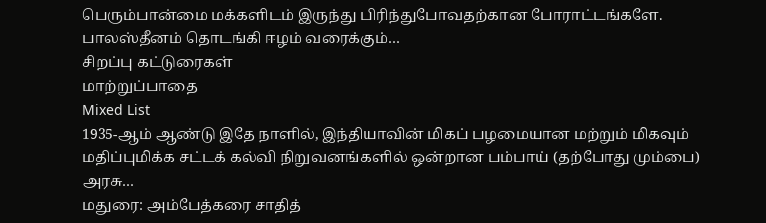பெரும்பான்மை மக்களிடம் இருந்து பிரிந்துபோவதற்கான போராட்டங்களே. பாலஸ்தீனம் தொடங்கி ஈழம் வரைக்கும்…
சிறப்பு கட்டுரைகள்
மாற்றுப்பாதை
Mixed List
1935-ஆம் ஆண்டு இதே நாளில், இந்தியாவின் மிகப் பழமையான மற்றும் மிகவும் மதிப்புமிக்க சட்டக் கல்வி நிறுவனங்களில் ஒன்றான பம்பாய் (தற்போது மும்பை) அரசு…
மதுரை: அம்பேத்கரை சாதித்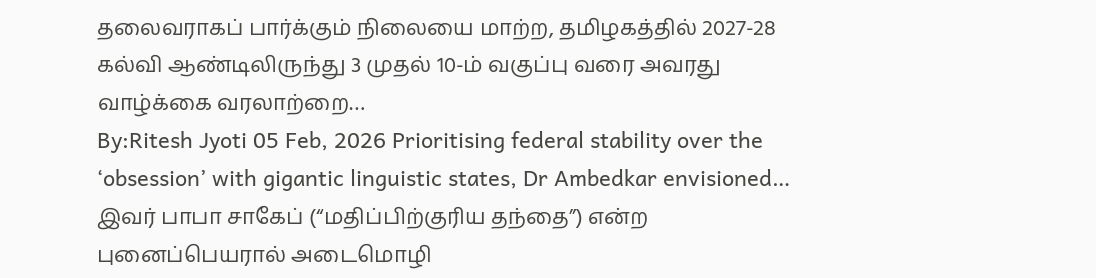தலைவராகப் பார்க்கும் நிலையை மாற்ற, தமிழகத்தில் 2027-28 கல்வி ஆண்டிலிருந்து 3 முதல் 10-ம் வகுப்பு வரை அவரது வாழ்க்கை வரலாற்றை…
By:Ritesh Jyoti 05 Feb, 2026 Prioritising federal stability over the ‘obsession’ with gigantic linguistic states, Dr Ambedkar envisioned…
இவர் பாபா சாகேப் (“மதிப்பிற்குரிய தந்தை”) என்ற புனைப்பெயரால் அடைமொழி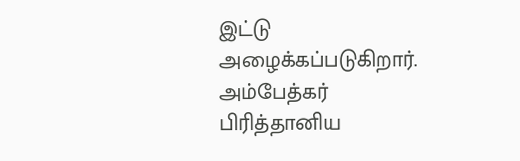இட்டு அழைக்கப்படுகிறார். அம்பேத்கர் பிரித்தானிய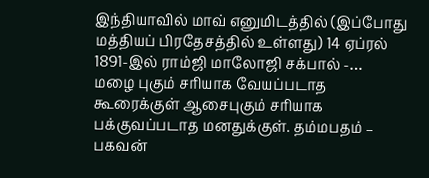இந்தியாவில் மாவ் எனுமிடத்தில் (இப்போது மத்தியப் பிரதேசத்தில் உள்ளது) 14 ஏப்ரல் 1891-இல் ராம்ஜி மாலோஜி சக்பால் -…
மழை புகும் சரியாக வேயப்படாத கூரைக்குள் ஆசைபுகும் சரியாக பக்குவப்படாத மனதுக்குள். தம்மபதம் – பகவன்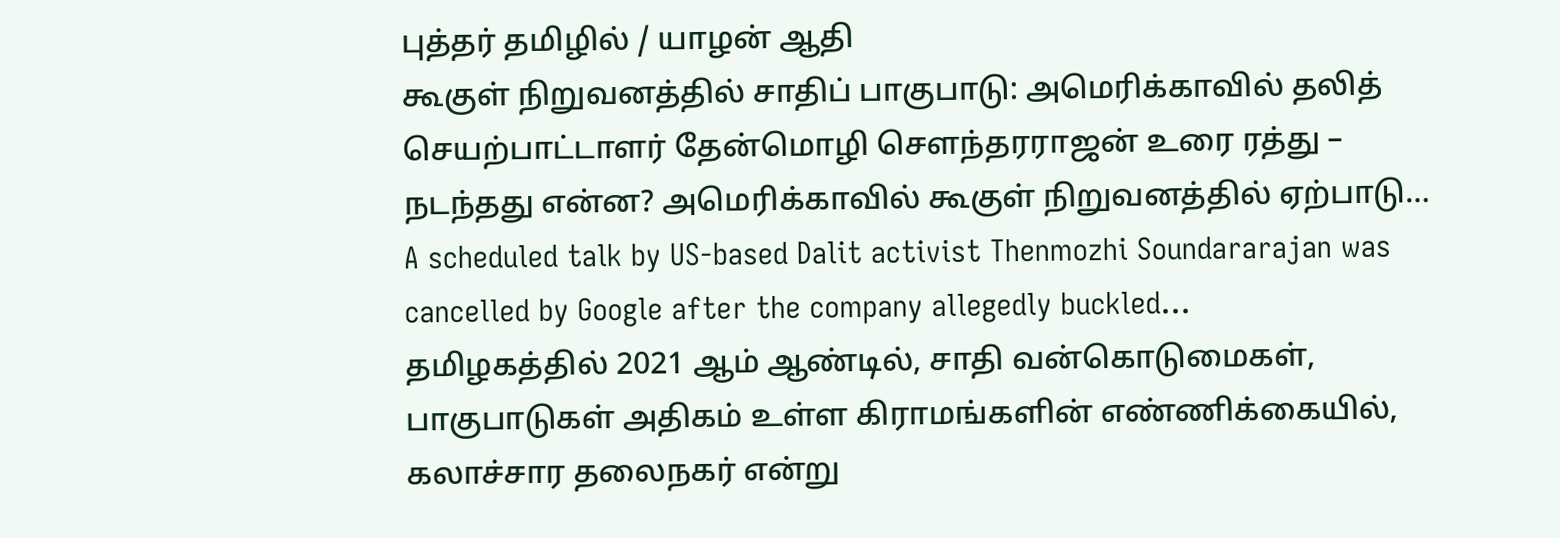புத்தர் தமிழில் / யாழன் ஆதி
கூகுள் நிறுவனத்தில் சாதிப் பாகுபாடு: அமெரிக்காவில் தலித் செயற்பாட்டாளர் தேன்மொழி சௌந்தரராஜன் உரை ரத்து – நடந்தது என்ன? அமெரிக்காவில் கூகுள் நிறுவனத்தில் ஏற்பாடு…
A scheduled talk by US-based Dalit activist Thenmozhi Soundararajan was cancelled by Google after the company allegedly buckled…
தமிழகத்தில் 2021 ஆம் ஆண்டில், சாதி வன்கொடுமைகள், பாகுபாடுகள் அதிகம் உள்ள கிராமங்களின் எண்ணிக்கையில், கலாச்சார தலைநகர் என்று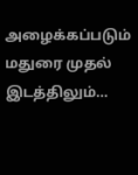அழைக்கப்படும் மதுரை முதல் இடத்திலும்…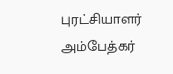புரட்சியாளர் அம்பேத்கர்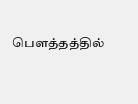பௌத்தத்தில்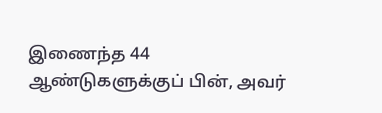இணைந்த 44 ஆண்டுகளுக்குப் பின், அவர்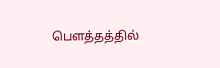பௌத்தத்தில்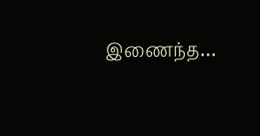இணைந்த…